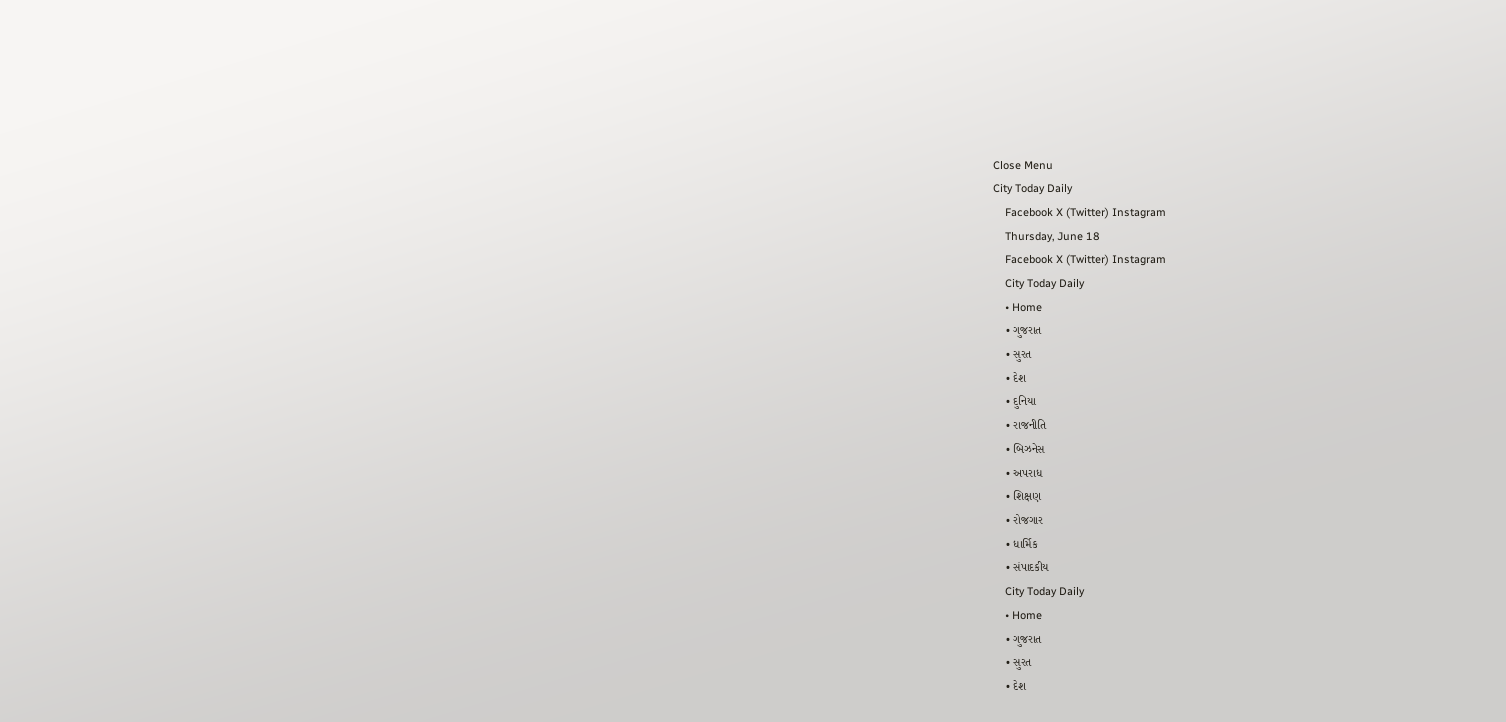Close Menu
City Today Daily
    Facebook X (Twitter) Instagram
    Thursday, June 18
    Facebook X (Twitter) Instagram
    City Today Daily
    • Home
    • ગુજરાત
    • સુરત
    • દેશ
    • દુનિયા
    • રાજનીતિ
    • બિઝનેસ
    • અપરાધ
    • શિક્ષણ
    • રોજગાર
    • ધાર્મિક
    • સંપાદકીય
    City Today Daily
    • Home
    • ગુજરાત
    • સુરત
    • દેશ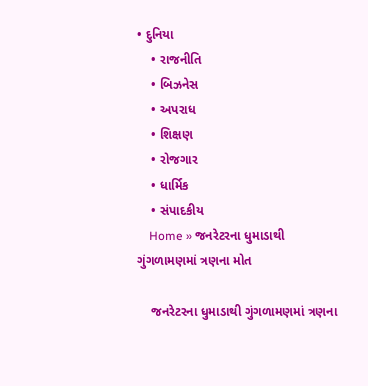• દુનિયા
    • રાજનીતિ
    • બિઝનેસ
    • અપરાધ
    • શિક્ષણ
    • રોજગાર
    • ધાર્મિક
    • સંપાદકીય
    Home » જનરેટરના ધુમાડાથી ગુંગળામણમાં ત્રણના મોત

    જનરેટરના ધુમાડાથી ગુંગળામણમાં ત્રણના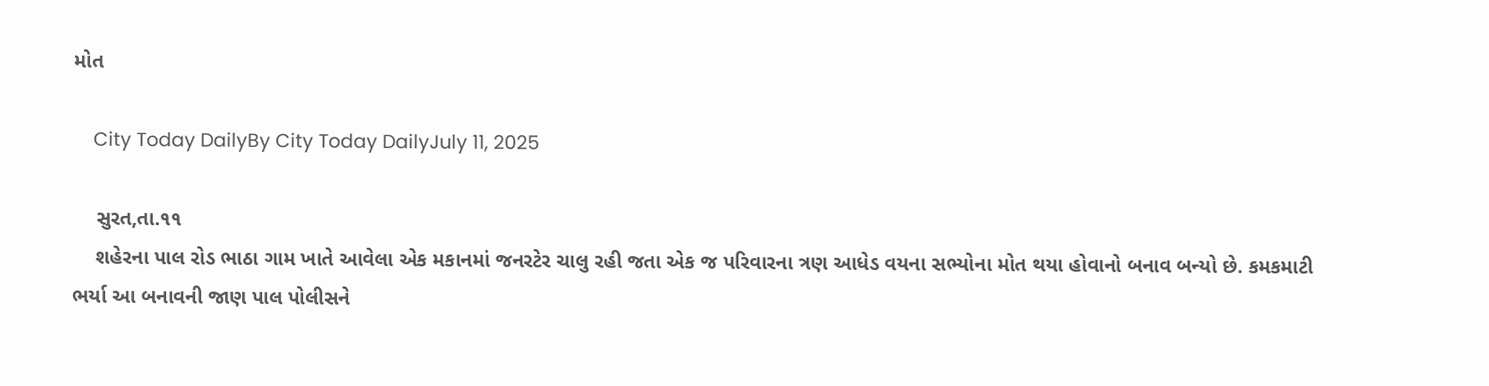મોત

    City Today DailyBy City Today DailyJuly 11, 2025

    સુરત,તા.૧૧
    શહેરના પાલ રોડ ભાઠા ગામ ખાતે આવેલા એક મકાનમાં જનરટેર ચાલુ રહી જતા એક જ પરિવારના ત્રણ આધેડ વયના સભ્યોના મોત થયા હોવાનો બનાવ બન્યો છે. કમકમાટી ભર્યા આ બનાવની જાણ પાલ પોલીસને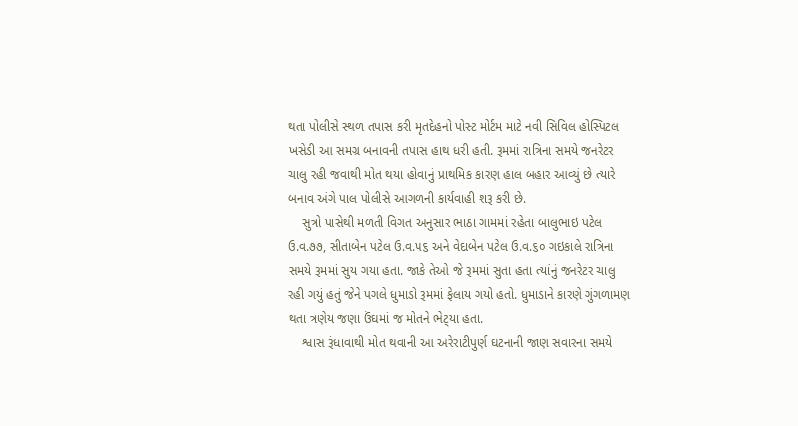થતા પોલીસે સ્થળ તપાસ કરી મૃતદેહનો પોસ્ટ મોર્ટમ માટે નવી સિવિલ હોસ્પિટલ ખસેડી આ સમગ્ર બનાવની તપાસ હાથ ધરી હતી. રૂમમાં રાત્રિના સમયે જનરેટર ચાલુ રહી જવાથી મોત થયા હોવાનું પ્રાથમિક કારણ હાલ બહાર આવ્યું છે ત્યારે બનાવ અંગે પાલ પોલીસે આગળની કાર્યવાહી શરૂ કરી છે.
    સુત્રો પાસેથી મળતી વિગત અનુસાર ભાઠા ગામમાં રહેતા બાલુભાઇ પટેલ ઉ.વ.૭૭, સીતાબેન પટેલ ઉ.વ.૫૬ અને વેદાબેન પટેલ ઉ.વ.૬૦ ગઇકાલે રાત્રિના સમયે રૂમમાં સુય ગયા હતા. જાકે તેઓ જે રૂમમાં સુતા હતા ત્યાંનું જનરેટર ચાલુ રહી ગયું હતું જેને પગલે ધુમાડો રૂમમાં ફેલાય ગયો હતો. ધુમાડાને કારણે ગુંગળામણ થતા ત્રણેય જણા ઉંઘમાં જ મોતને ભેટ્‌યા હતા.
    શ્વાસ રૂંધાવાથી મોત થવાની આ અરેરાટીપુર્ણ ઘટનાની જાણ સવારના સમયે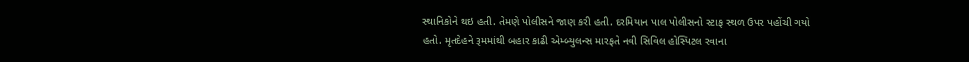સ્થાનિકોને થઇ હતી. તેમણે પોલીસને જાણ કરી હતી. દરમિયાન પાલ પોલીસનો સ્ટાફ સ્થળ ઉપર પહોંચી ગયો હતો. મૃતદેહને રૂમમાંથી બહાર કાઢી એમ્બ્યુલન્સ મારફતે નવી સિવિલ હોસ્પિટલ રવાના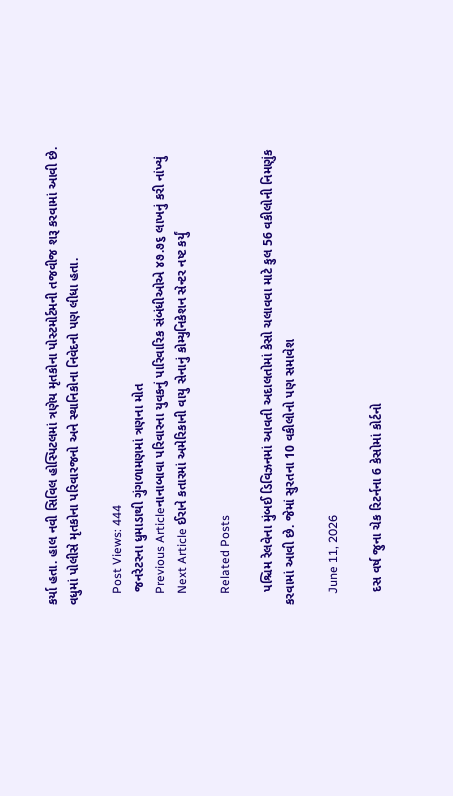કર્યા હતા. હાલ નવી સિવિલ હોસ્પિટલમાં ત્રણેય મૃતકોના પોસ્ટમોર્ટમની તજવીજ શરૂ કરવામાં આવી છે. વધુમાં પોલીસે મૃતકોના પરિવારજનો અને સ્થાનિકોના નિવેદનો પણ લીધા હતા.

    Post Views: 444
    જનરેટરના ધુમાડાથી ગુંગળામણમાં ત્રણના મોત
    Previous Articleનાનાબાવા પરિવારના યુવકનું પારિવારિક સંબંધીઓએ ૪૭.૭૬ લાખનું કરી નાંખ્યું
    Next Article ઈરાને કતારમાં અમેરિકાની વાયુ સેનાનું કોમ્યુનિકેશન સેન્ટર નષ્ટ કર્યું

    Related Posts

    પશ્ચિમ રેલવેના મુંબઈ ડિવિઝનમાં આવતી અદાલતોમાં કેસો ચલાવવા માટે કુલ 56 વકીલોની નિમણુંક કરવામાં આવી છે. જેમાં સુરતના 10 વકીલોનો પણ સમાવેશ

    June 11, 2026

    દસ વર્ષ જુના ચેક રિટર્નના 6 કેસોમાં કોર્ટનો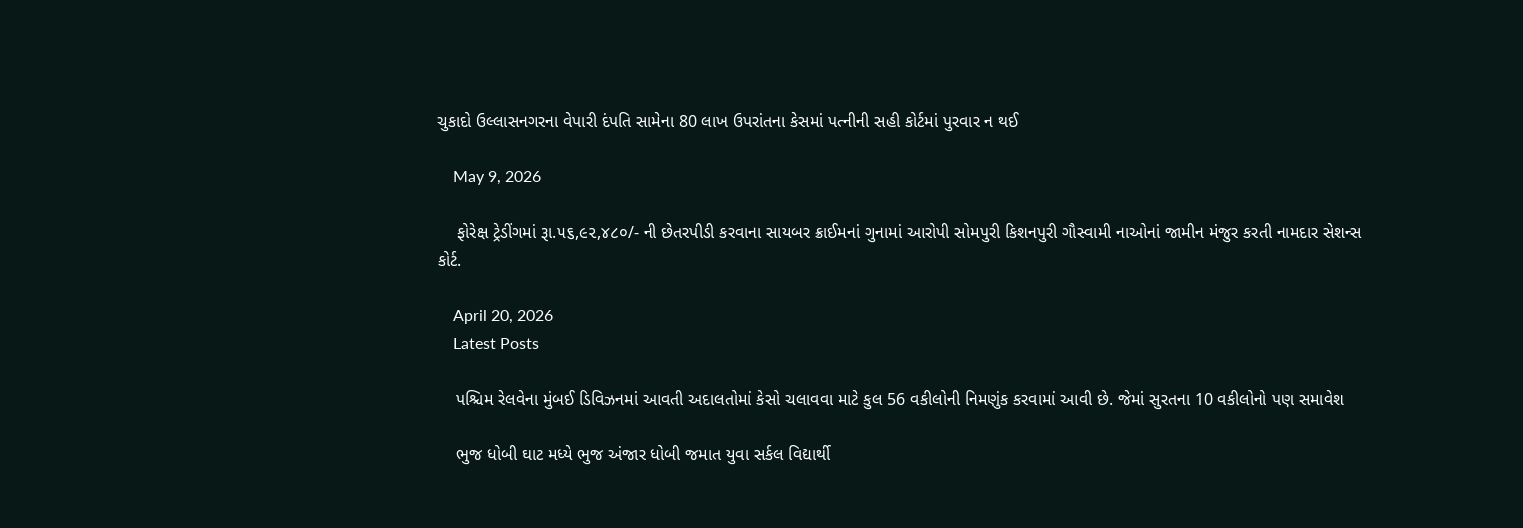ચુકાદો ઉલ્લાસનગરના વેપારી દંપતિ સામેના 80 લાખ ઉપરાંતના કેસમાં પત્નીની સહી કોર્ટમાં પુરવાર ન થઈ

    May 9, 2026

    ફોરેક્ષ ટ્રેડીંગમાં રૂા.૫૬,૯૨,૪૮૦/- ની છેતરપીડી કરવાના સાયબર ક્રાઈમનાં ગુનામાં આરોપી સોમપુરી કિશનપુરી ગૌસ્વામી નાઓનાં જામીન મંજુર કરતી નામદાર સેશન્સ કોર્ટ.

    April 20, 2026
    Latest Posts

    પશ્ચિમ રેલવેના મુંબઈ ડિવિઝનમાં આવતી અદાલતોમાં કેસો ચલાવવા માટે કુલ 56 વકીલોની નિમણુંક કરવામાં આવી છે. જેમાં સુરતના 10 વકીલોનો પણ સમાવેશ

    ભુજ ધોબી ઘાટ મધ્યે ભુજ અંજાર ધોબી જમાત યુવા સર્કલ વિદ્યાર્થી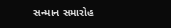સન્માન સમારોહ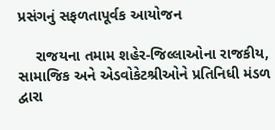પ્રસંગનું સફળતાપૂર્વક આયોજન

    રાજયના તમામ શહેર-જિલ્લાઓના રાજકીય, સામાજિક અને એડવોકેટશ્રીઓને પ્રતિનિધી મંડળ દ્વારા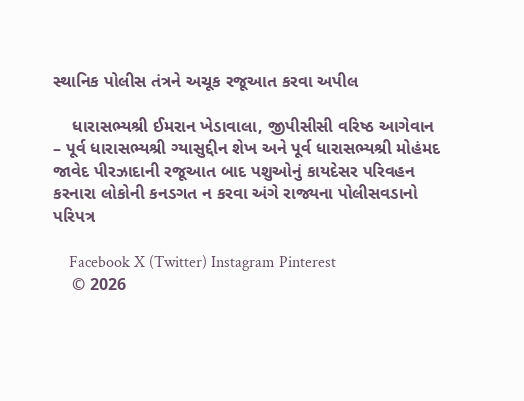સ્થાનિક પોલીસ તંત્રને અચૂક રજૂઆત કરવા અપીલ

    ધારાસભ્યશ્રી ઈમરાન ખેડાવાલા, જીપીસીસી વરિષ્ઠ આગેવાન – પૂર્વ ધારાસભ્યશ્રી ગ્યાસુદ્દીન શેખ અને પૂર્વ ધારાસભ્યશ્રી મોહંમદ જાવેદ પીરઝાદાની રજૂઆત બાદ પશુઓનું કાયદેસર પરિવહન કરનારા લોકોની કનડગત ન કરવા અંગે રાજ્યના પોલીસવડાનો પરિપત્ર

    Facebook X (Twitter) Instagram Pinterest
    © 2026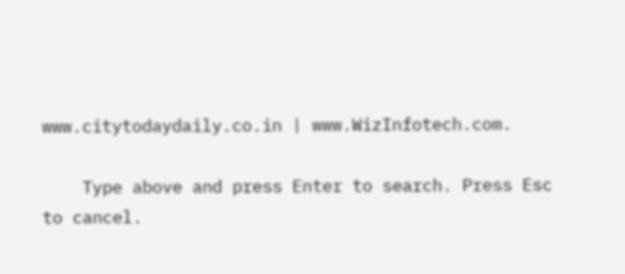www.citytodaydaily.co.in | www.WizInfotech.com.

    Type above and press Enter to search. Press Esc to cancel.